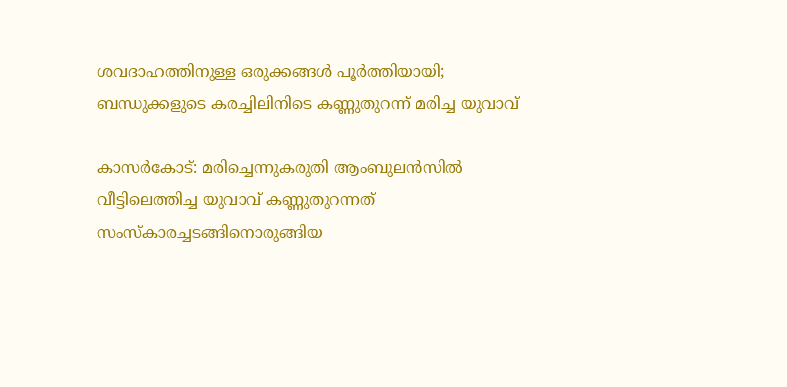ശവദാഹത്തിനുള്ള ഒരുക്കങ്ങള്‍ പൂര്‍ത്തിയായി; ബന്ധുക്കളുടെ കരച്ചിലിനിടെ കണ്ണുതുറന്ന് മരിച്ച യുവാവ്

കാസര്‍കോട്: മരിച്ചെന്നുകരുതി ആംബുലന്‍സില്‍ വീട്ടിലെത്തിച്ച യുവാവ് കണ്ണുതുറന്നത് സംസ്‌കാരച്ചടങ്ങിനൊരുങ്ങിയ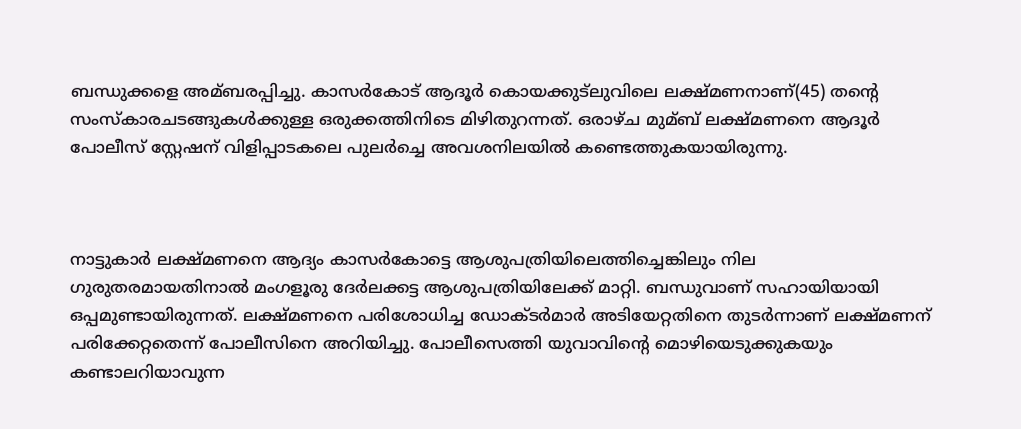ബന്ധുക്കളെ അമ്ബരപ്പിച്ചു. കാസര്‍കോട് ആദൂര്‍ കൊയക്കുട്‌ലുവിലെ ലക്ഷ്മണനാണ്(45) തന്റെ സംസ്‌കാരചടങ്ങുകള്‍ക്കുള്ള ഒരുക്കത്തിനിടെ മിഴിതുറന്നത്. ഒരാഴ്ച മുമ്ബ് ലക്ഷ്മണനെ ആദൂര്‍ പോലീസ് സ്റ്റേഷന് വിളിപ്പാടകലെ പുലര്‍ച്ചെ അവശനിലയില്‍ കണ്ടെത്തുകയായിരുന്നു.



നാട്ടുകാര്‍ ലക്ഷ്മണനെ ആദ്യം കാസര്‍കോട്ടെ ആശുപത്രിയിലെത്തിച്ചെങ്കിലും നില ഗുരുതരമായതിനാല്‍ മംഗളൂരു ദേര്‍ലക്കട്ട ആശുപത്രിയിലേക്ക് മാറ്റി. ബന്ധുവാണ് സഹായിയായി ഒപ്പമുണ്ടായിരുന്നത്. ലക്ഷ്മണനെ പരിശോധിച്ച ഡോക്ടര്‍മാര്‍ അടിയേറ്റതിനെ തുടര്‍ന്നാണ് ലക്ഷ്മണന് പരിക്കേറ്റതെന്ന് പോലീസിനെ അറിയിച്ചു. പോലീസെത്തി യുവാവിന്റെ മൊഴിയെടുക്കുകയും കണ്ടാലറിയാവുന്ന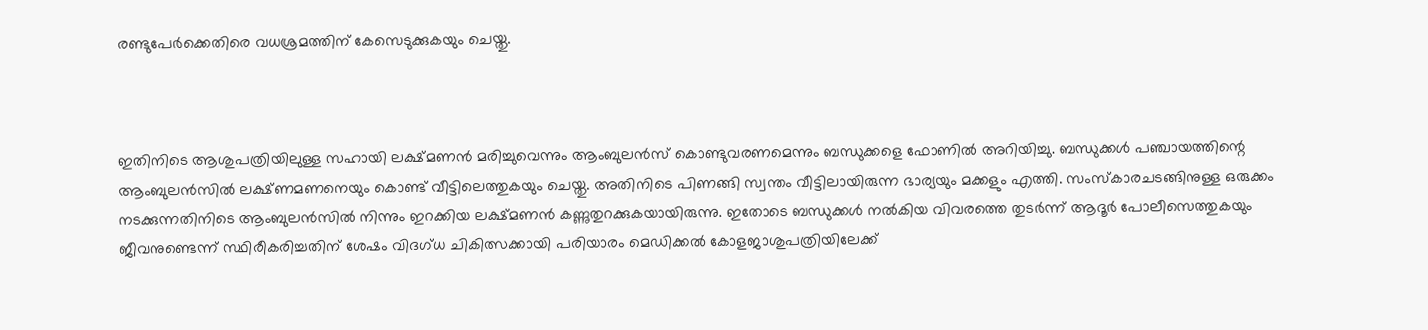രണ്ടുപേര്‍ക്കെതിരെ വധശ്രമത്തിന് കേസെടുക്കുകയും ചെയ്തു.



ഇതിനിടെ ആശുപത്രിയിലുള്ള സഹായി ലക്ഷ്മണന്‍ മരിച്ചുവെന്നും ആംബുലന്‍സ് കൊണ്ടുവരണമെന്നും ബന്ധുക്കളെ ഫോണില്‍ അറിയിച്ചു. ബന്ധുക്കള്‍ പഞ്ചായത്തിന്റെ ആംബുലന്‍സില്‍ ലക്ഷ്ണമണനെയും കൊണ്ട് വീട്ടിലെത്തുകയും ചെയ്തു. അതിനിടെ പിണങ്ങി സ്വന്തം വീട്ടിലായിരുന്ന ഭാര്യയും മക്കളും എത്തി. സംസ്‌കാരചടങ്ങിനുള്ള ഒരുക്കം നടക്കുന്നതിനിടെ ആംബുലന്‍സില്‍ നിന്നും ഇറക്കിയ ലക്ഷ്മണന്‍ കണ്ണുതുറക്കുകയായിരുന്നു. ഇതോടെ ബന്ധുക്കള്‍ നല്‍കിയ വിവരത്തെ തുടര്‍ന്ന് ആദൂര്‍ പോലീസെത്തുകയും ജീവനുണ്ടെന്ന് സ്ഥിരീകരിച്ചതിന് ശേഷം വിദഗ്ധ ചികിത്സക്കായി പരിയാരം മെഡിക്കല്‍ കോളജാശുപത്രിയിലേക്ക്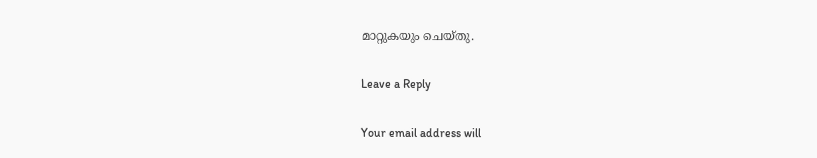മാറ്റുകയും ചെയ്തു.

Leave a Reply

Your email address will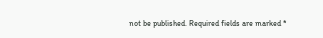not be published. Required fields are marked *